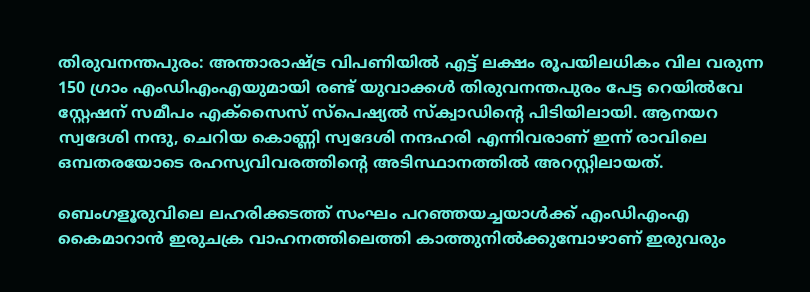തിരുവനന്തപുരം: അന്താരാഷ്ട്ര വിപണിയില്‍ എട്ട് ലക്ഷം രൂപയിലധികം വില വരുന്ന 150 ഗ്രാം എംഡിഎംഎയുമായി രണ്ട് യുവാക്കള്‍ തിരുവനന്തപുരം പേട്ട റെയില്‍വേ സ്റ്റേഷന് സമീപം എക്‌സൈസ് സ്‌പെഷ്യല്‍ സ്‌ക്വാഡിന്റെ പിടിയിലായി. ആനയറ സ്വദേശി നന്ദു, ചെറിയ കൊണ്ണി സ്വദേശി നന്ദഹരി എന്നിവരാണ് ഇന്ന് രാവിലെ ഒമ്പതരയോടെ രഹസ്യവിവരത്തിന്റെ അടിസ്ഥാനത്തില്‍ അറസ്റ്റിലായത്.

ബെംഗളൂരുവിലെ ലഹരിക്കടത്ത് സംഘം പറഞ്ഞയച്ചയാള്‍ക്ക് എംഡിഎംഎ കൈമാറാന്‍ ഇരുചക്ര വാഹനത്തിലെത്തി കാത്തുനില്‍ക്കുമ്പോഴാണ് ഇരുവരും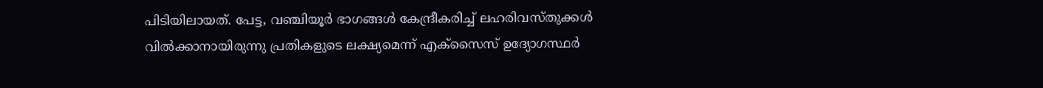പിടിയിലായത്. പേട്ട, വഞ്ചിയൂര്‍ ഭാഗങ്ങള്‍ കേന്ദ്രീകരിച്ച് ലഹരിവസ്തുക്കള്‍ വില്‍ക്കാനായിരുന്നു പ്രതികളുടെ ലക്ഷ്യമെന്ന് എക്‌സൈസ് ഉദ്യോഗസ്ഥര്‍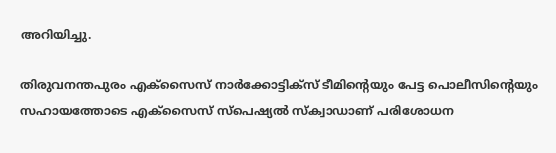അറിയിച്ചു.

തിരുവനന്തപുരം എക്സൈസ് നാര്‍ക്കോട്ടിക്‌സ് ടീമിന്റെയും പേട്ട പൊലീസിന്റെയും സഹായത്തോടെ എക്‌സൈസ് സ്‌പെഷ്യല്‍ സ്‌ക്വാഡാണ് പരിശോധന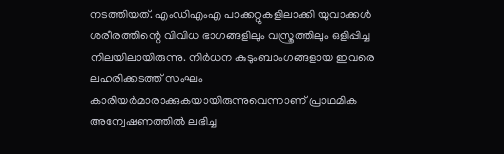നടത്തിയത്. എംഡിഎംഎ പാക്കറ്റുകളിലാക്കി യുവാക്കള്‍ ശരീരത്തിന്റെ വിവിധ ഭാഗങ്ങളിലും വസ്ത്രത്തിലും ഒളിപ്പിച്ച നിലയിലായിരുന്നു. നിര്‍ധന കുടുംബാംഗങ്ങളായ ഇവരെ ലഹരിക്കടത്ത് സംഘം കാരിയര്‍മാരാക്കുകയായിരുന്നുവെന്നാണ് പ്രാഥമിക അന്വേഷണത്തില്‍ ലഭിച്ച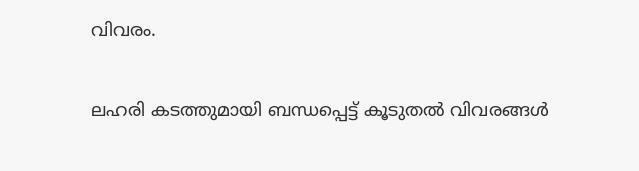വിവരം.

ലഹരി കടത്തുമായി ബന്ധപ്പെട്ട് കൂടുതല്‍ വിവരങ്ങള്‍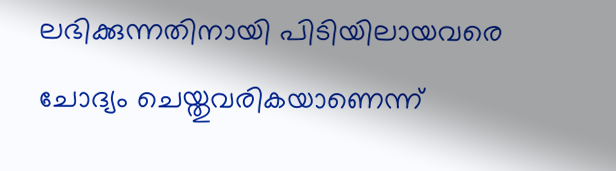ലഭിക്കുന്നതിനായി പിടിയിലായവരെ ചോദ്യം ചെയ്തുവരികയാണെന്ന്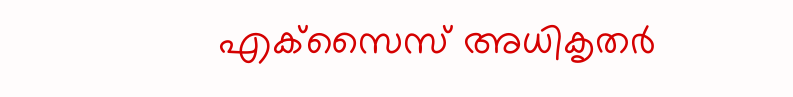എക്‌സൈസ് അധികൃതര്‍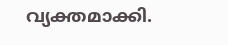വ്യക്തമാക്കി.